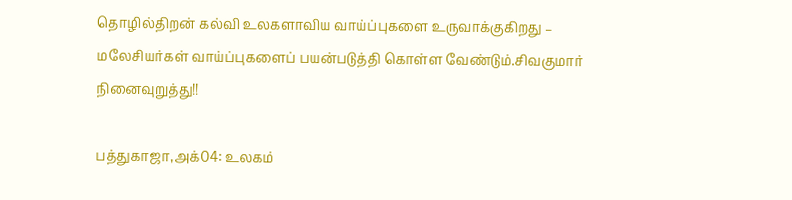தொழில்திறன் கல்வி உலகளாவிய வாய்ப்புகளை உருவாக்குகிறது – மலேசியர்கள் வாய்ப்புகளைப் பயன்படுத்தி கொள்ள வேண்டும்.சிவகுமார் நினைவுறுத்து!!

பத்துகாஜா,அக்04: உலகம்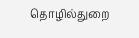தொழில்துறை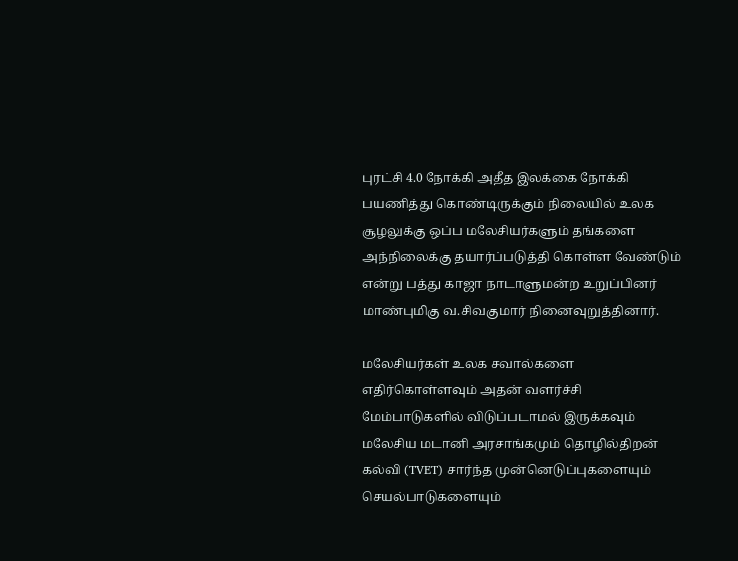புரட்சி 4.0 நோக்கி அதீத இலக்கை நோக்கி பயணித்து கொண்டிருக்கும் நிலையில் உலக சூழலுக்கு ஒப்ப மலேசியர்களும் தங்களை அந்நிலைக்கு தயார்ப்படுத்தி கொள்ள வேண்டும் என்று பத்து காஜா நாடாளுமன்ற உறுப்பினர் மாண்புமிகு வ.சிவகுமார் நினைவுறுத்தினார்.

மலேசியர்கள் உலக சவால்களை எதிர்கொள்ளவும் அதன் வளர்ச்சி மேம்பாடுகளில் விடுப்படாமல் இருக்கவும் மலேசிய மடானி அரசாங்கமும் தொழில்திறன் கல்வி (TVET) சார்ந்த முன்னெடுப்புகளையும் செயல்பாடுகளையும்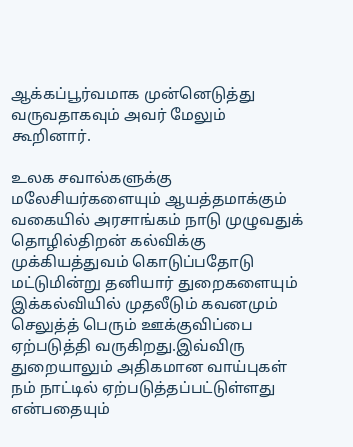ஆக்கப்பூர்வமாக முன்னெடுத்து வருவதாகவும் அவர் மேலும் கூறினார்.

உலக சவால்களுக்கு மலேசியர்களையும் ஆயத்தமாக்கும் வகையில் அரசாங்கம் நாடு முழுவதுக் தொழில்திறன் கல்விக்கு முக்கியத்துவம் கொடுப்பதோடு மட்டுமின்று தனியார் துறைகளையும் இக்கல்வியில் முதலீடும் கவனமும் செலுத்த் பெரும் ஊக்குவிப்பை ஏற்படுத்தி வருகிறது.இவ்விரு துறையாலும் அதிகமான வாய்புகள் நம் நாட்டில் ஏற்படுத்தப்பட்டுள்ளது என்பதையும்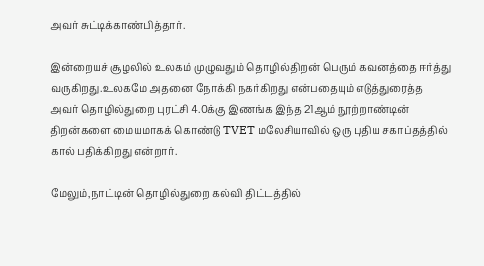அவர் சுட்டிக்காண்பித்தார்.

இன்றையச் சூழலில் உலகம் முழுவதும் தொழில்திறன் பெரும் கவனத்தை ஈர்த்து வருகிறது.உலகமே அதனை நோக்கி நகர்கிறது என்பதையும் எடுத்துரைத்த அவர் தொழில்துறை புரட்சி 4.0க்கு இணங்க இந்த 21ஆம் நூற்றாண்டின் திறன்களை மையமாகக் கொண்டு TVET மலேசியாவில் ஒரு புதிய சகாப்தத்தில் கால் பதிக்கிறது என்றார்.

மேலும்,நாட்டின் தொழில்துறை கல்வி திட்டத்தில்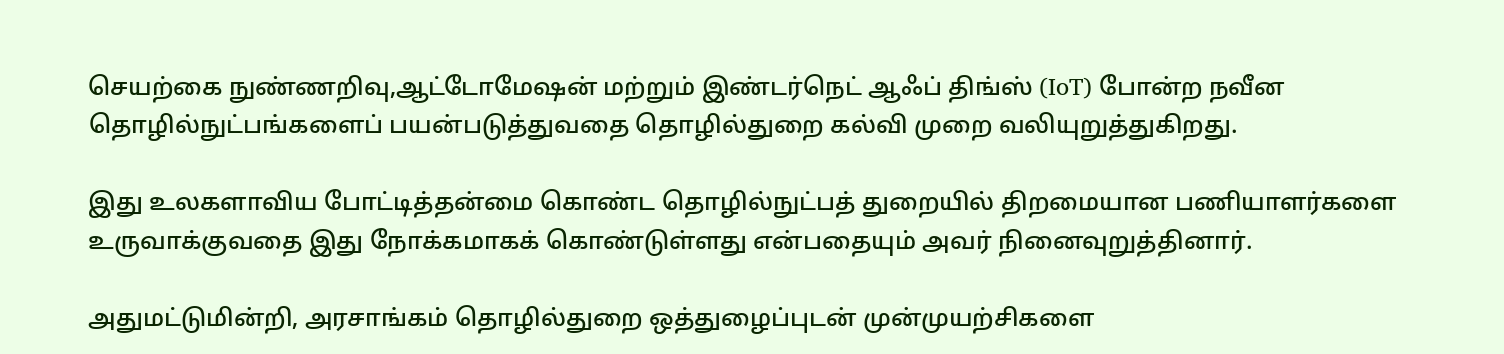செயற்கை நுண்ணறிவு,ஆட்டோமேஷன் மற்றும் இண்டர்நெட் ஆஃப் திங்ஸ் (IoT) போன்ற நவீன தொழில்நுட்பங்களைப் பயன்படுத்துவதை தொழில்துறை கல்வி முறை வலியுறுத்துகிறது.

இது உலகளாவிய போட்டித்தன்மை கொண்ட தொழில்நுட்பத் துறையில் திறமையான பணியாளர்களை உருவாக்குவதை இது நோக்கமாகக் கொண்டுள்ளது என்பதையும் அவர் நினைவுறுத்தினார்.

அதுமட்டுமின்றி, அரசாங்கம் தொழில்துறை ஒத்துழைப்புடன் முன்முயற்சிகளை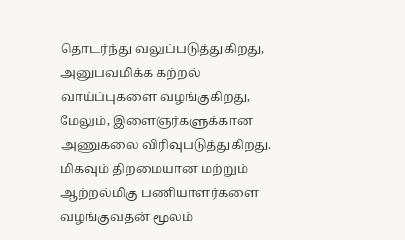தொடர்ந்து வலுப்படுத்துகிறது, அனுபவமிக்க கற்றல் வாய்ப்புகளை வழங்குகிறது, மேலும், இளைஞர்களுக்கான அணுகலை விரிவுபடுத்துகிறது. மிகவும் திறமையான மற்றும் ஆற்றல்மிகு பணியாளர்களை வழங்குவதன் மூலம்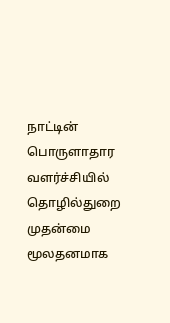நாட்டின் பொருளாதார வளர்ச்சியில் தொழில்துறை முதன்மை மூலதனமாக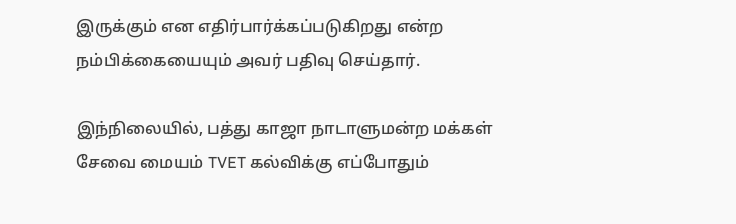இருக்கும் என எதிர்பார்க்கப்படுகிறது என்ற நம்பிக்கையையும் அவர் பதிவு செய்தார்.

இந்நிலையில், பத்து காஜா நாடாளுமன்ற மக்கள் சேவை மையம் TVET கல்விக்கு எப்போதும்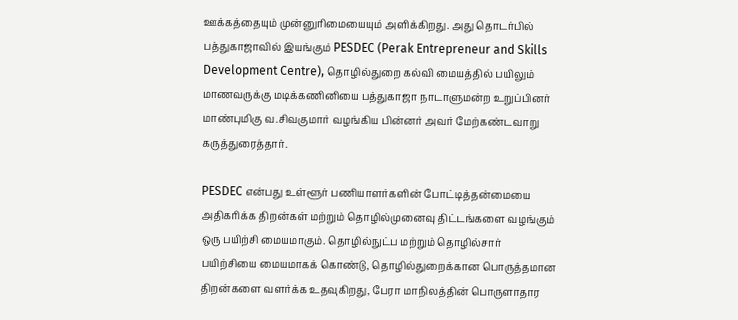ஊக்கத்தையும் முன்னுரிமையையும் அளிக்கிறது. அது தொடர்பில் பத்துகாஜாவில் இயங்கும் PESDEC (Perak Entrepreneur and Skills Development Centre), தொழில்துறை கல்வி மையத்தில் பயிலும் மாணவருக்கு மடிக்கணினியை பத்துகாஜா நாடாளுமன்ற உறுப்பினர் மாண்புமிகு வ.சிவகுமார் வழங்கிய பின்னர் அவர் மேற்கண்டவாறு கருத்துரைத்தார்.

PESDEC என்பது உள்ளூர் பணியாளர்களின் போட்டித்தன்மையை அதிகரிக்க திறன்கள் மற்றும் தொழில்முனைவு திட்டங்களை வழங்கும் ஒரு பயிற்சி மையமாகும். தொழில்நுட்ப மற்றும் தொழில்சார் பயிற்சியை மையமாகக் கொண்டு, தொழில்துறைக்கான பொருத்தமான திறன்களை வளர்க்க உதவுகிறது, பேரா மாநிலத்தின் பொருளாதார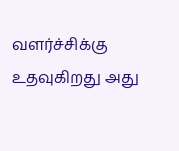வளர்ச்சிக்கு உதவுகிறது அது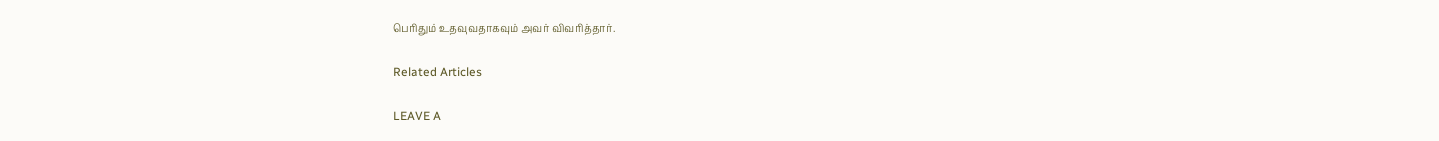பெரிதும் உதவுவதாகவும் அவர் விவரித்தார்.

Related Articles

LEAVE A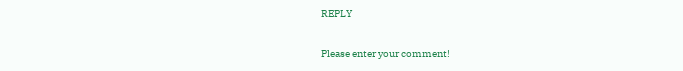REPLY

Please enter your comment!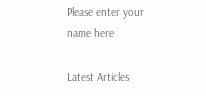Please enter your name here

Latest Articles